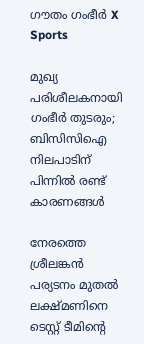ഗൗതം ഗംഭീര്‍ X
Sports

മുഖ്യ പരിശീലകനായി ഗംഭീര്‍ തുടരും; ബിസിസിഐ നിലപാടിന് പിന്നില്‍ രണ്ട് കാരണങ്ങള്‍

നേരത്തെ ശ്രീലങ്കന്‍ പര്യടനം മുതല്‍ ലക്ഷ്മണിനെ ടെസ്റ്റ് ടീമിന്റെ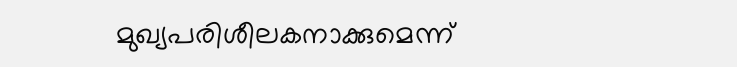മുഖ്യപരിശീലകനാക്കുമെന്ന്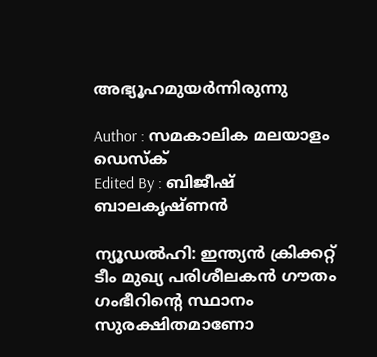അഭ്യൂഹമുയര്‍ന്നിരുന്നു

Author : സമകാലിക മലയാളം ഡെസ്ക്
Edited By : ബിജീഷ് ബാലകൃഷ്ണൻ

ന്യൂഡല്‍ഹി: ഇന്ത്യന്‍ ക്രിക്കറ്റ് ടീം മുഖ്യ പരിശീലകന്‍ ഗൗതം ഗംഭീറിന്റെ സ്ഥാനം സുരക്ഷിതമാണോ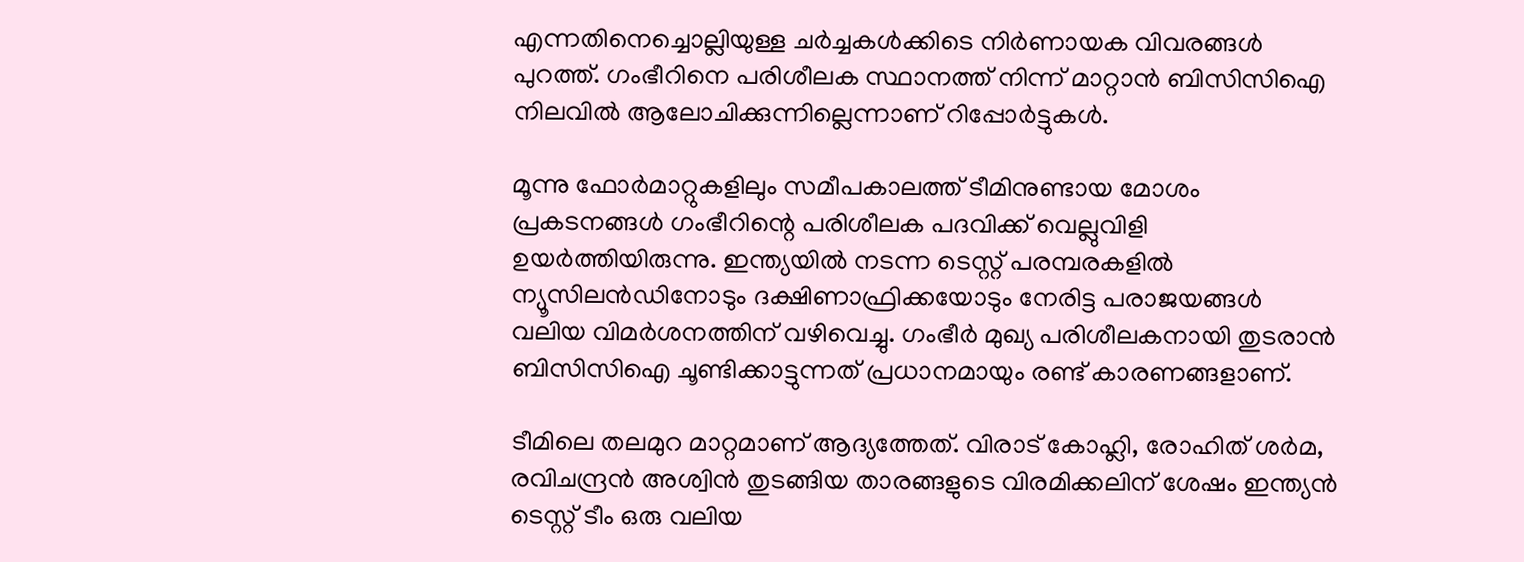എന്നതിനെച്ചൊല്ലിയുള്ള ചര്‍ച്ചകള്‍ക്കിടെ നിര്‍ണായക വിവരങ്ങള്‍ പുറത്ത്. ഗംഭീറിനെ പരിശീലക സ്ഥാനത്ത് നിന്ന് മാറ്റാന്‍ ബിസിസിഐ നിലവില്‍ ആലോചിക്കുന്നില്ലെന്നാണ് റിപ്പോര്‍ട്ടുകള്‍.

മൂന്നു ഫോര്‍മാറ്റുകളിലും സമീപകാലത്ത് ടീമിനുണ്ടായ മോശം പ്രകടനങ്ങള്‍ ഗംഭീറിന്റെ പരിശീലക പദവിക്ക് വെല്ലുവിളി ഉയര്‍ത്തിയിരുന്നു. ഇന്ത്യയില്‍ നടന്ന ടെസ്റ്റ് പരമ്പരകളില്‍ ന്യൂസിലന്‍ഡിനോടും ദക്ഷിണാഫ്രിക്കയോടും നേരിട്ട പരാജയങ്ങള്‍ വലിയ വിമര്‍ശനത്തിന് വഴിവെച്ചു. ഗംഭീര്‍ മുഖ്യ പരിശീലകനായി തുടരാന്‍ ബിസിസിഐ ചൂണ്ടിക്കാട്ടുന്നത് പ്രധാനമായും രണ്ട് കാരണങ്ങളാണ്.

ടീമിലെ തലമുറ മാറ്റമാണ് ആദ്യത്തേത്. വിരാട് കോഹ്ലി, രോഹിത് ശര്‍മ, രവിചന്ദ്രന്‍ അശ്വിന്‍ തുടങ്ങിയ താരങ്ങളുടെ വിരമിക്കലിന് ശേഷം ഇന്ത്യന്‍ ടെസ്റ്റ് ടീം ഒരു വലിയ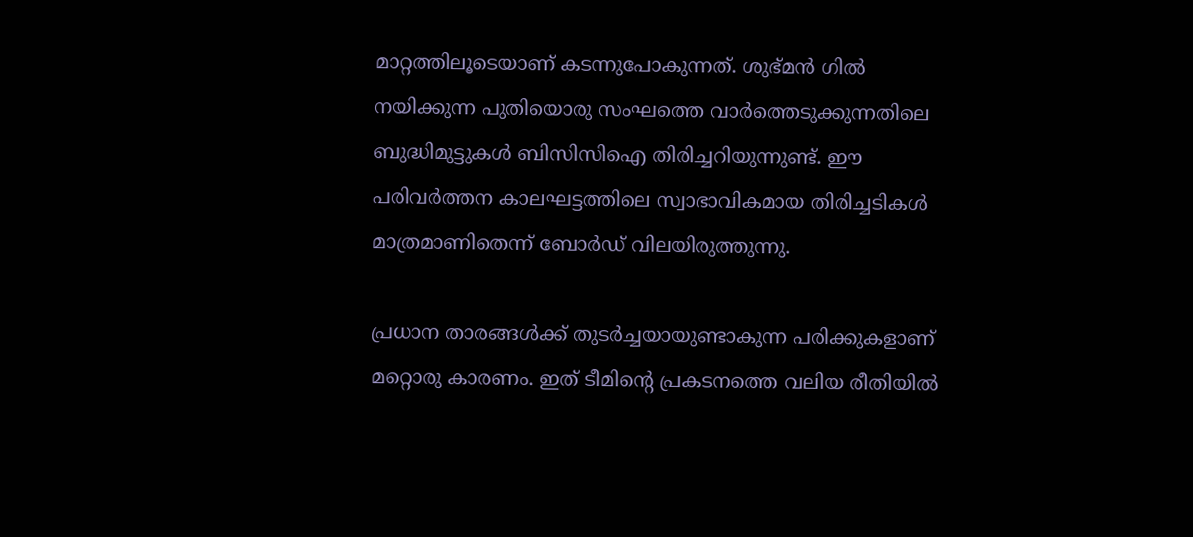മാറ്റത്തിലൂടെയാണ് കടന്നുപോകുന്നത്. ശുഭ്മന്‍ ഗില്‍ നയിക്കുന്ന പുതിയൊരു സംഘത്തെ വാര്‍ത്തെടുക്കുന്നതിലെ ബുദ്ധിമുട്ടുകള്‍ ബിസിസിഐ തിരിച്ചറിയുന്നുണ്ട്. ഈ പരിവര്‍ത്തന കാലഘട്ടത്തിലെ സ്വാഭാവികമായ തിരിച്ചടികള്‍ മാത്രമാണിതെന്ന് ബോര്‍ഡ് വിലയിരുത്തുന്നു.

പ്രധാന താരങ്ങള്‍ക്ക് തുടര്‍ച്ചയായുണ്ടാകുന്ന പരിക്കുകളാണ് മറ്റൊരു കാരണം. ഇത് ടീമിന്റെ പ്രകടനത്തെ വലിയ രീതിയില്‍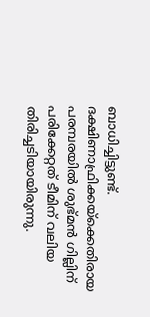ബാധിച്ചിട്ടുണ്ട്. ദക്ഷിണാഫ്രിക്കയ്ക്കെതിരായ പരമ്പരയില്‍ ശുഭ്മന്‍ ഗില്ലിന് പരിക്കേറ്റത് ടീമിന് വലിയ തിരിച്ചടിയായിരുന്നു.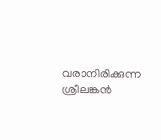വരാനിരിക്കുന്ന ശ്രീലങ്കന്‍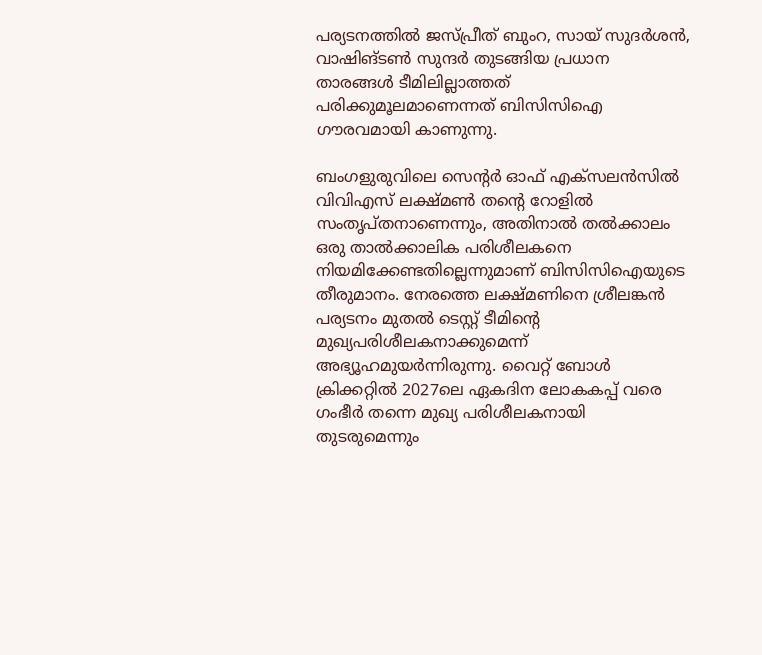പര്യടനത്തില്‍ ജസ്പ്രീത് ബുംറ, സായ് സുദര്‍ശന്‍, വാഷിങ്ടണ്‍ സുന്ദര്‍ തുടങ്ങിയ പ്രധാന താരങ്ങള്‍ ടീമിലില്ലാത്തത് പരിക്കുമൂലമാണെന്നത് ബിസിസിഐ ഗൗരവമായി കാണുന്നു.

ബംഗളുരുവിലെ സെന്റര്‍ ഓഫ് എക്‌സലന്‍സില്‍ വിവിഎസ് ലക്ഷ്മണ്‍ തന്റെ റോളില്‍ സംതൃപ്തനാണെന്നും, അതിനാല്‍ തല്‍ക്കാലം ഒരു താല്‍ക്കാലിക പരിശീലകനെ നിയമിക്കേണ്ടതില്ലെന്നുമാണ് ബിസിസിഐയുടെ തീരുമാനം. നേരത്തെ ലക്ഷ്മണിനെ ശ്രീലങ്കന്‍ പര്യടനം മുതല്‍ ടെസ്റ്റ് ടീമിന്റെ മുഖ്യപരിശീലകനാക്കുമെന്ന് അഭ്യൂഹമുയര്‍ന്നിരുന്നു. വൈറ്റ് ബോള്‍ ക്രിക്കറ്റില്‍ 2027ലെ ഏകദിന ലോകകപ്പ് വരെ ഗംഭീര്‍ തന്നെ മുഖ്യ പരിശീലകനായി തുടരുമെന്നും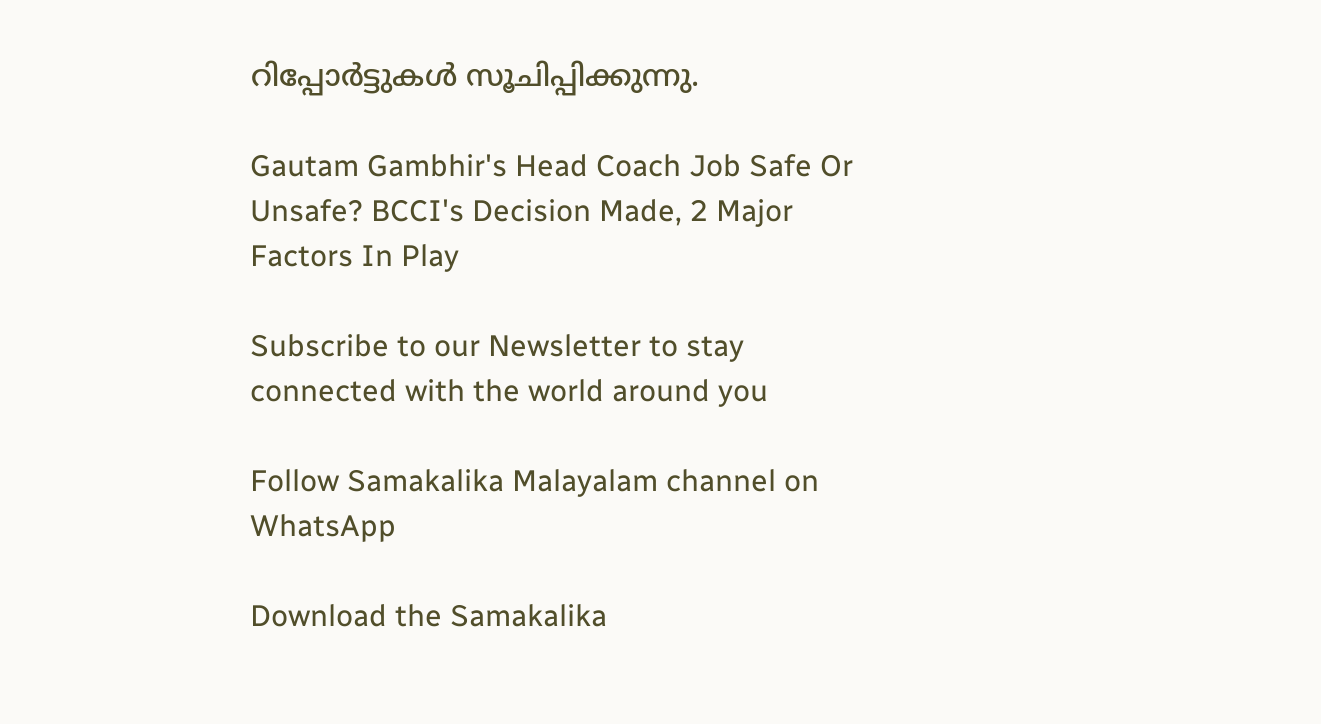റിപ്പോര്‍ട്ടുകള്‍ സൂചിപ്പിക്കുന്നു.

Gautam Gambhir's Head Coach Job Safe Or Unsafe? BCCI's Decision Made, 2 Major Factors In Play

Subscribe to our Newsletter to stay connected with the world around you

Follow Samakalika Malayalam channel on WhatsApp

Download the Samakalika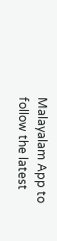Malayalam App to follow the latest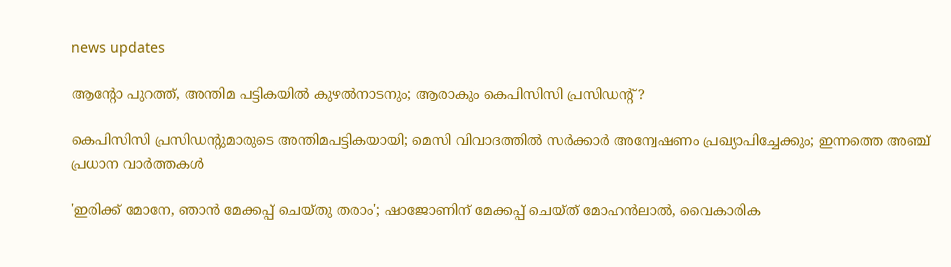news updates

ആന്റോ പുറത്ത്, അന്തിമ പട്ടികയില്‍ കുഴല്‍നാടനും; ആരാകും കെപിസിസി പ്രസിഡന്റ്?

കെപിസിസി പ്രസിഡന്റുമാരുടെ അന്തിമപട്ടികയായി; മെസി വിവാദത്തില്‍ സര്‍ക്കാര്‍ അന്വേഷണം പ്രഖ്യാപിച്ചേക്കും; ഇന്നത്തെ അഞ്ച് പ്രധാന വാര്‍ത്തകള്‍

'ഇരിക്ക് മോനേ, ഞാൻ മേക്കപ്പ് ചെയ്തു തരാം'; ഷാജോണിന് മേക്കപ്പ് ചെയ്ത് മോഹൻലാൽ, വൈകാരിക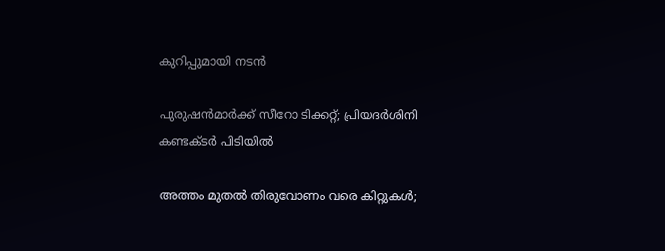കുറിപ്പുമായി നടൻ

പുരുഷന്‍മാര്‍ക്ക് സീറോ ടിക്കറ്റ്; പ്രിയദര്‍ശിനി കണ്ടക്ടര്‍ പിടിയില്‍

അത്തം മുതല്‍ തിരുവോണം വരെ കിറ്റുകള്‍;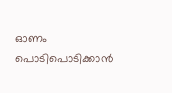ഓണം പൊടിപൊടിക്കാന്‍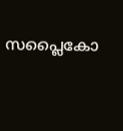സപ്ലൈകോ